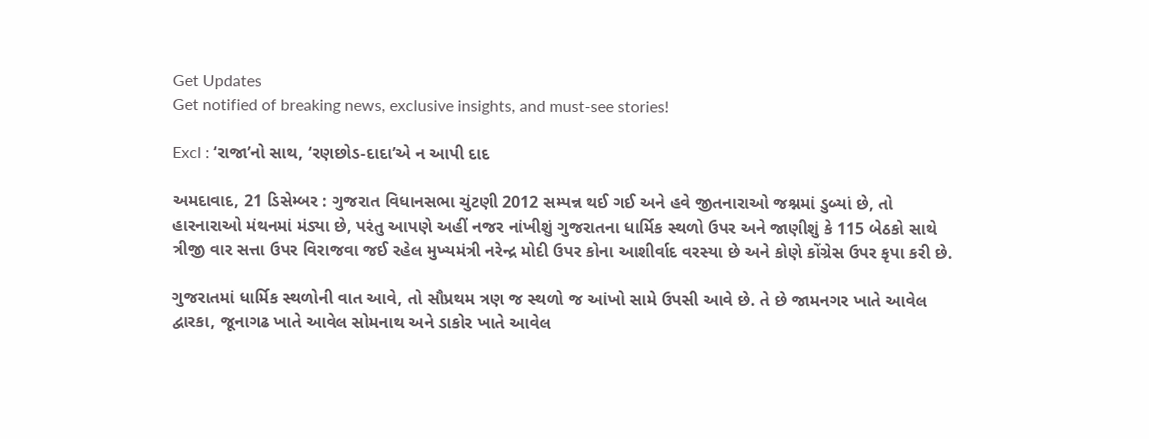Get Updates
Get notified of breaking news, exclusive insights, and must-see stories!

Excl : ‘રાજા’નો સાથ, ‘રણછોડ-દાદા’એ ન આપી દાદ

અમદાવાદ, 21 ડિસેમ્બર : ગુજરાત વિધાનસભા ચુંટણી 2012 સમ્પન્ન થઈ ગઈ અને હવે જીતનારાઓ જશ્નમાં ડુબ્યાં છે, તો હારનારાઓ મંથનમાં મંડ્યા છે, પરંતુ આપણે અહીં નજર નાંખીશું ગુજરાતના ધાર્મિક સ્થળો ઉપર અને જાણીશું કે 115 બેઠકો સાથે ત્રીજી વાર સત્તા ઉપર વિરાજવા જઈ રહેલ મુખ્યમંત્રી નરેન્દ્ર મોદી ઉપર કોના આશીર્વાદ વરસ્યા છે અને કોણે કોંગ્રેસ ઉપર કૃપા કરી છે.

ગુજરાતમાં ધાર્મિક સ્થળોની વાત આવે, તો સૌપ્રથમ ત્રણ જ સ્થળો જ આંખો સામે ઉપસી આવે છે. તે છે જામનગર ખાતે આવેલ દ્વારકા, જૂનાગઢ ખાતે આવેલ સોમનાથ અને ડાકોર ખાતે આવેલ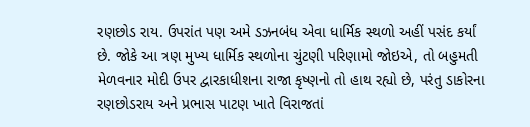રણછોડ રાય. ઉપરાંત પણ અમે ડઝનબંધ એવા ધાર્મિક સ્થળો અહીં પસંદ કર્યાં છે. જોકે આ ત્રણ મુખ્ય ધાર્મિક સ્થળોના ચુંટણી પરિણામો જોઇએ, તો બહુમતી મેળવનાર મોદી ઉપર દ્વારકાધીશના રાજા કૃષ્ણનો તો હાથ રહ્યો છે, પરંતુ ડાકોરના રણછોડરાય અને પ્રભાસ પાટણ ખાતે વિરાજતાં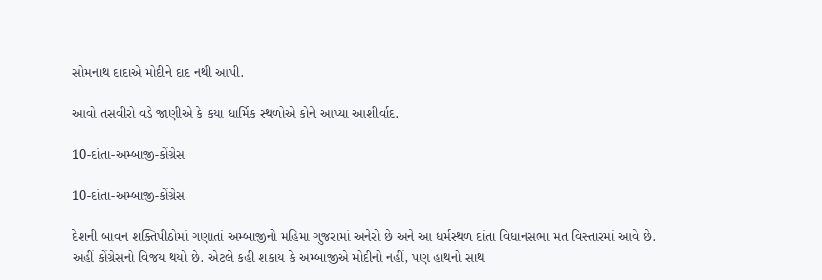સોમનાથ દાદાએ મોદીને દાદ નથી આપી.

આવો તસવીરો વડે જાણીએ કે કયા ધાર્મિક સ્થળોએ કોને આપ્યા આશીર્વાદ.

10-દાંતા-અમ્બાજી-કોંગ્રેસ

10-દાંતા-અમ્બાજી-કોંગ્રેસ

દેશની બાવન શક્તિપીઠોમાં ગણાતાં અમ્બાજીનો મહિમા ગુજરામાં અનેરો છે અને આ ધર્મસ્થળ દાંતા વિધાનસભા મત વિસ્તારમાં આવે છે. અહીં કોંગ્રેસનો વિજય થયો છે. એટલે કહી શકાય કે અમ્બાજીએ મોદીનો નહીં, પણ હાથનો સાથ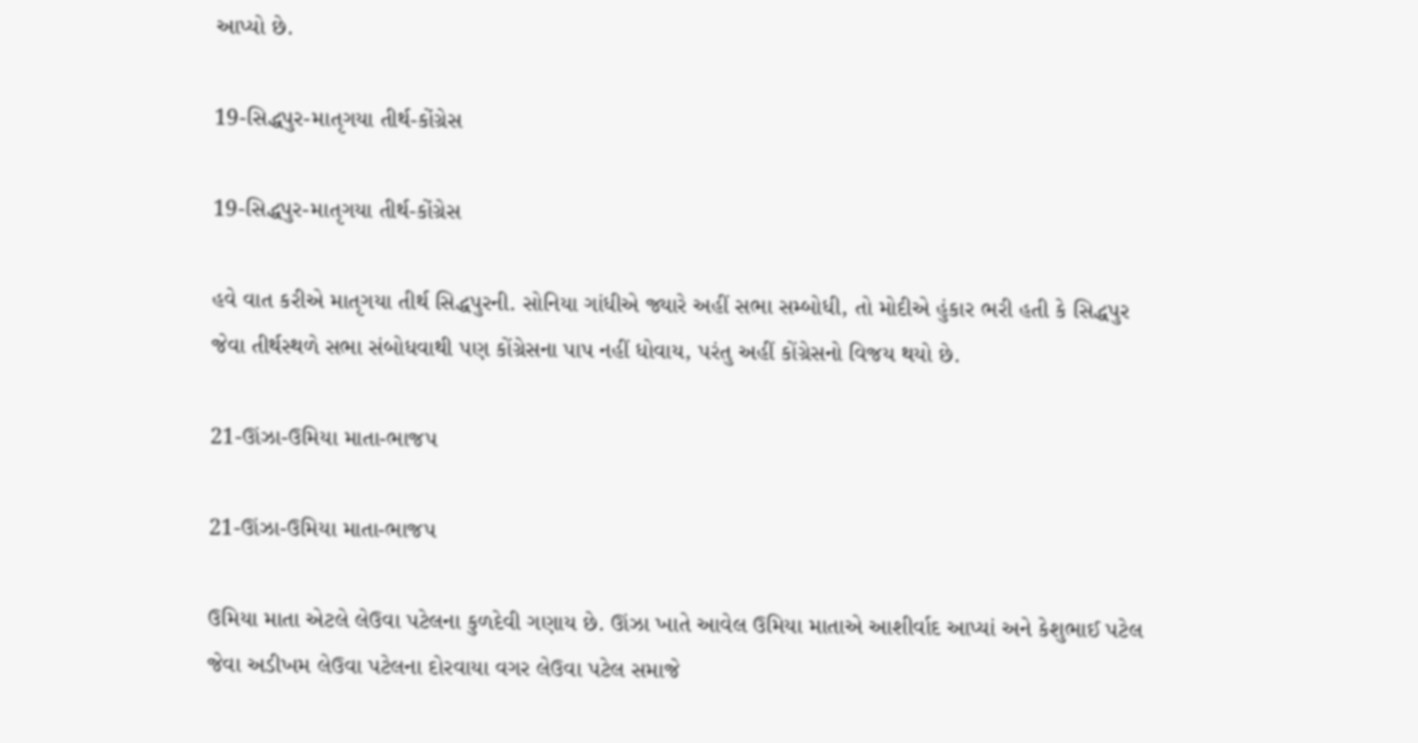આપ્યો છે.

19-સિદ્ધપુર-માતૃગયા તીર્થ-કોંગ્રેસ

19-સિદ્ધપુર-માતૃગયા તીર્થ-કોંગ્રેસ

હવે વાત કરીએ માતૃગયા તીર્થ સિદ્ધપુરની. સોનિયા ગાંધીએ જ્યારે અહીં સભા સમ્બોધી, તો મોદીએ હુંકાર ભરી હતી કે સિદ્ધપુર જેવા તીર્થસ્થળે સભા સંબોધવાથી પણ કોંગ્રેસના પાપ નહીં ધોવાય, પરંતુ અહીં કોંગ્રેસનો વિજય થયો છે.

21-ઊંઝા-ઉમિયા માતા-ભાજપ

21-ઊંઝા-ઉમિયા માતા-ભાજપ

ઉમિયા માતા એટલે લેઉવા પટેલના કુળદેવી ગણાય છે. ઊંઝા ખાતે આવેલ ઉમિયા માતાએ આશીર્વાદ આપ્યાં અને કેશુભાઈ પટેલ જેવા અડીખમ લેઉવા પટેલના દોરવાયા વગર લેઉવા પટેલ સમાજે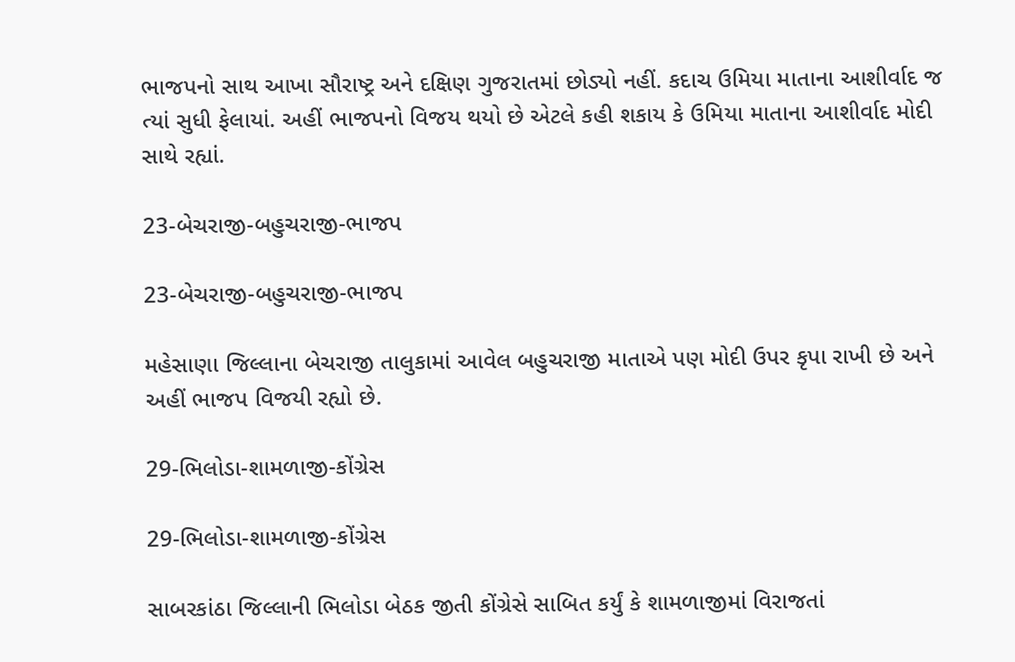ભાજપનો સાથ આખા સૌરાષ્ટ્ર અને દક્ષિણ ગુજરાતમાં છોડ્યો નહીં. કદાચ ઉમિયા માતાના આશીર્વાદ જ ત્યાં સુધી ફેલાયાં. અહીં ભાજપનો વિજય થયો છે એટલે કહી શકાય કે ઉમિયા માતાના આશીર્વાદ મોદી સાથે રહ્યાં.

23-બેચરાજી-બહુચરાજી-ભાજપ

23-બેચરાજી-બહુચરાજી-ભાજપ

મહેસાણા જિલ્લાના બેચરાજી તાલુકામાં આવેલ બહુચરાજી માતાએ પણ મોદી ઉપર કૃપા રાખી છે અને અહીં ભાજપ વિજયી રહ્યો છે.

29-ભિલોડા-શામળાજી-કોંગ્રેસ

29-ભિલોડા-શામળાજી-કોંગ્રેસ

સાબરકાંઠા જિલ્લાની ભિલોડા બેઠક જીતી કોંગ્રેસે સાબિત કર્યું કે શામળાજીમાં વિરાજતાં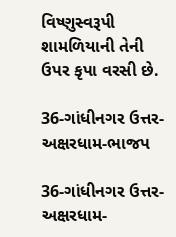વિષ્ણુસ્વરૂપી શામળિયાની તેની ઉપર કૃપા વરસી છે.

36-ગાંધીનગર ઉત્તર-અક્ષરધામ-ભાજપ

36-ગાંધીનગર ઉત્તર-અક્ષરધામ-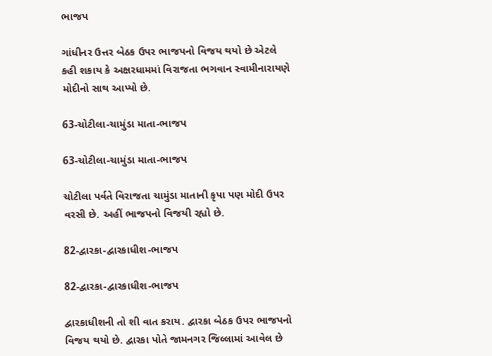ભાજપ

ગાંધીનર ઉત્તર બેઠક ઉપર ભાજપનો વિજય થયો છે એટલે કહી શકાય કે અક્ષરધામમાં વિરાજતા ભગવાન સ્વામીનારાયણે મોદીનો સાથ આપ્યો છે.

63-ચોટીલા-ચામુંડા માતા-ભાજપ

63-ચોટીલા-ચામુંડા માતા-ભાજપ

ચોટીલા પર્વતે વિરાજતા ચામુંડા માતાની કૃપા પણ મોદી ઉપર વરસી છે. અહીં ભાજપનો વિજયી રહ્યો છે.

82-દ્વારકા-દ્વારકાધીશ-ભાજપ

82-દ્વારકા-દ્વારકાધીશ-ભાજપ

દ્વારકાધીશની તો શી વાત કરાય. દ્વારકા બેઠક ઉપર ભાજપનો વિજય થયો છે. દ્વારકા પોતે જામનગર જિલ્લામાં આવેલ છે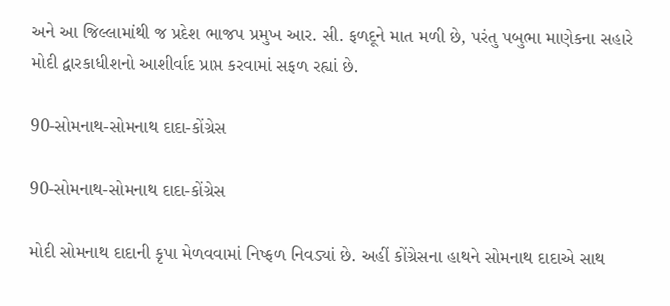અને આ જિલ્લામાંથી જ પ્રદેશ ભાજપ પ્રમુખ આર. સી. ફળદૂને માત મળી છે, પરંતુ પબુભા માણેકના સહારે મોદી દ્વારકાધીશનો આશીર્વાદ પ્રાપ્ત કરવામાં સફળ રહ્યાં છે.

90-સોમનાથ-સોમનાથ દાદા-કોંગ્રેસ

90-સોમનાથ-સોમનાથ દાદા-કોંગ્રેસ

મોદી સોમનાથ દાદાની કૃપા મેળવવામાં નિષ્ફળ નિવડ્યાં છે. અહીં કોંગ્રેસના હાથને સોમનાથ દાદાએ સાથ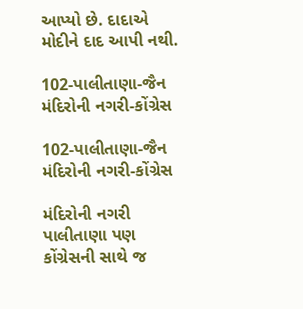આપ્યો છે. દાદાએ મોદીને દાદ આપી નથી.

102-પાલીતાણા-જૈન મંદિરોની નગરી-કોંગ્રેસ

102-પાલીતાણા-જૈન મંદિરોની નગરી-કોંગ્રેસ

મંદિરોની નગરી પાલીતાણા પણ કોંગ્રેસની સાથે જ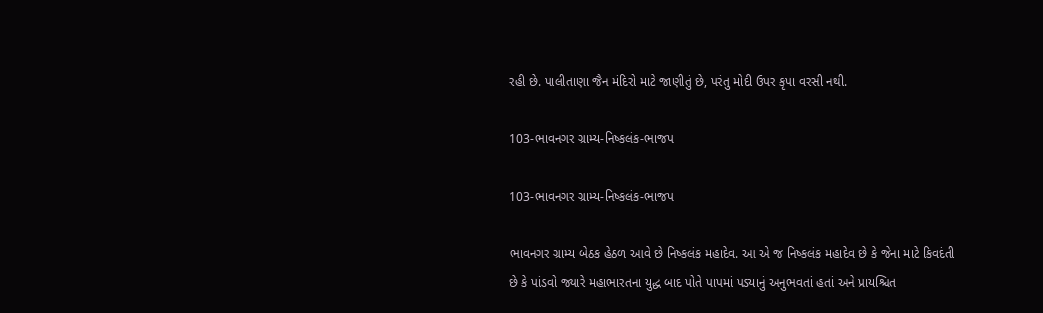રહી છે. પાલીતાણા જૈન મંદિરો માટે જાણીતું છે, પરંતુ મોદી ઉપર કૃપા વરસી નથી.

103-ભાવનગર ગ્રામ્ય-નિષ્કલંક-ભાજપ

103-ભાવનગર ગ્રામ્ય-નિષ્કલંક-ભાજપ

ભાવનગર ગ્રામ્ય બેઠક હેઠળ આવે છે નિષ્કલંક મહાદેવ. આ એ જ નિષ્કલંક મહાદેવ છે કે જેના માટે કિવદંતી છે કે પાંડવો જ્યારે મહાભારતના યુદ્ધ બાદ પોતે પાપમાં પડ્યાનું અનુભવતાં હતાં અને પ્રાયશ્ચિત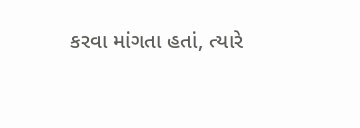કરવા માંગતા હતાં, ત્યારે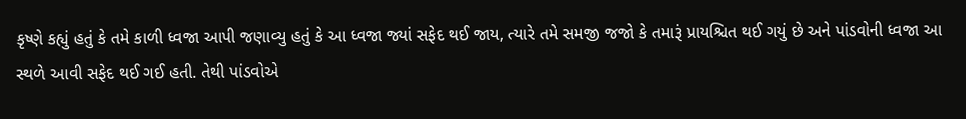કૃષ્ણે કહ્યું હતું કે તમે કાળી ધ્વજા આપી જણાવ્યુ હતું કે આ ધ્વજા જ્યાં સફેદ થઈ જાય, ત્યારે તમે સમજી જજો કે તમારૂં પ્રાયશ્ચિત થઈ ગયું છે અને પાંડવોની ધ્વજા આ સ્થળે આવી સફેદ થઈ ગઈ હતી. તેથી પાંડવોએ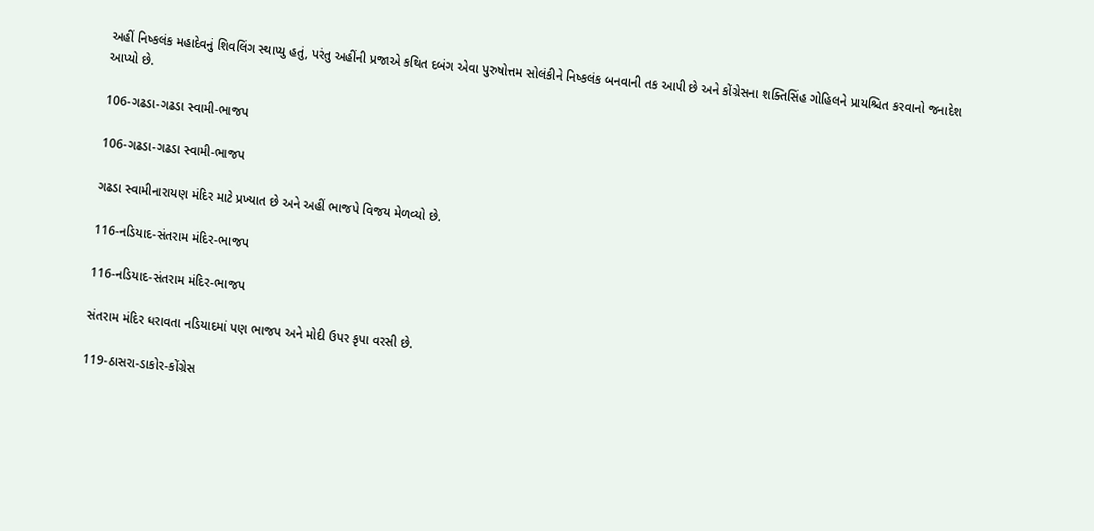અહીં નિષ્કલંક મહાદેવનું શિવલિંગ સ્થાપ્યુ હતું, પરંતુ અહીંની પ્રજાએ કથિત દબંગ એવા પુરુષોત્તમ સોલંકીને નિષ્કલંક બનવાની તક આપી છે અને કોંગ્રેસના શક્તિસિંહ ગોહિલને પ્રાયશ્ચિત કરવાનો જનાદેશ આપ્યો છે.

106-ગઢડા-ગઢડા સ્વામી-ભાજપ

106-ગઢડા-ગઢડા સ્વામી-ભાજપ

ગઢડા સ્વામીનારાયણ મંદિર માટે પ્રખ્યાત છે અને અહીં ભાજપે વિજય મેળવ્યો છે.

116-નડિયાદ-સંતરામ મંદિર-ભાજપ

116-નડિયાદ-સંતરામ મંદિર-ભાજપ

સંતરામ મંદિર ધરાવતા નડિયાદમાં પણ ભાજપ અને મોદી ઉપર કૃપા વરસી છે.

119-ઠાસરા-ડાકોર-કોંગ્રેસ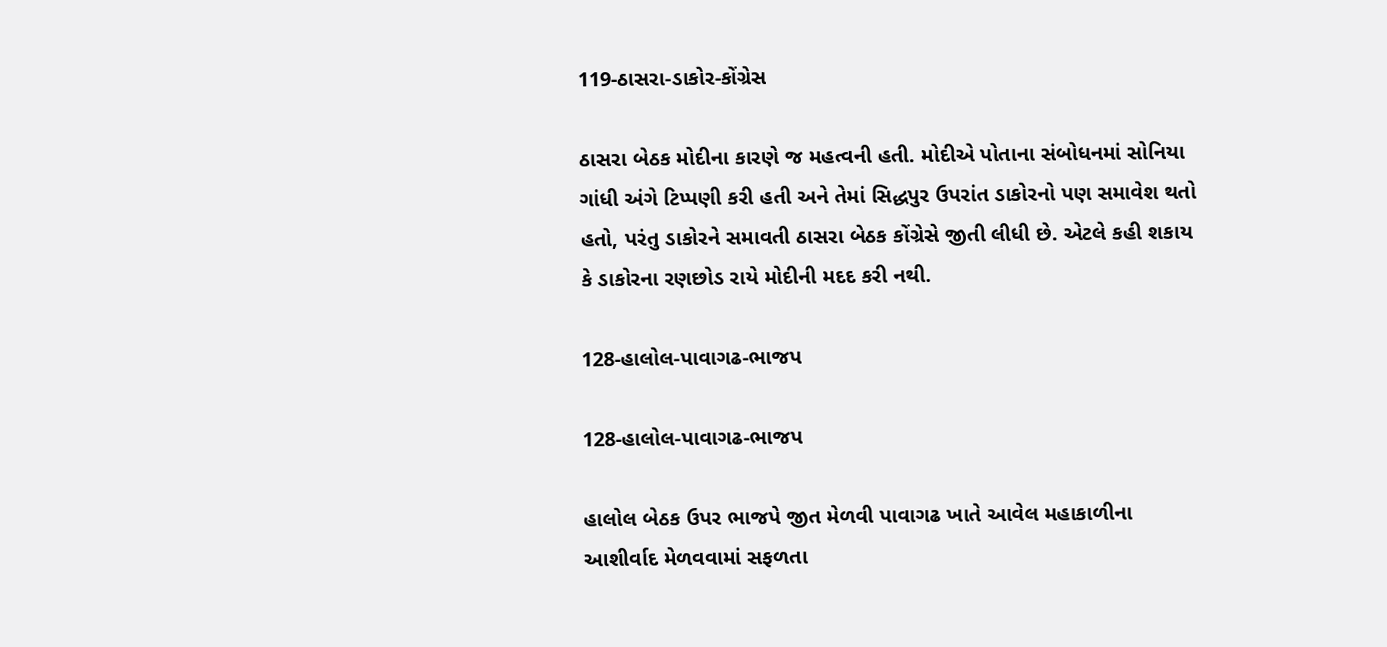119-ઠાસરા-ડાકોર-કોંગ્રેસ

ઠાસરા બેઠક મોદીના કારણે જ મહત્વની હતી. મોદીએ પોતાના સંબોધનમાં સોનિયા ગાંધી અંગે ટિપ્પણી કરી હતી અને તેમાં સિદ્ધપુર ઉપરાંત ડાકોરનો પણ સમાવેશ થતો હતો, પરંતુ ડાકોરને સમાવતી ઠાસરા બેઠક કોંગ્રેસે જીતી લીધી છે. એટલે કહી શકાય કે ડાકોરના રણછોડ રાયે મોદીની મદદ કરી નથી.

128-હાલોલ-પાવાગઢ-ભાજપ

128-હાલોલ-પાવાગઢ-ભાજપ

હાલોલ બેઠક ઉપર ભાજપે જીત મેળવી પાવાગઢ ખાતે આવેલ મહાકાળીના આશીર્વાદ મેળવવામાં સફળતા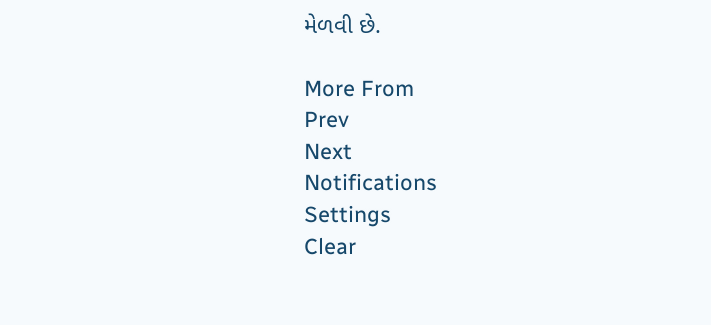મેળવી છે.

More From
Prev
Next
Notifications
Settings
Clear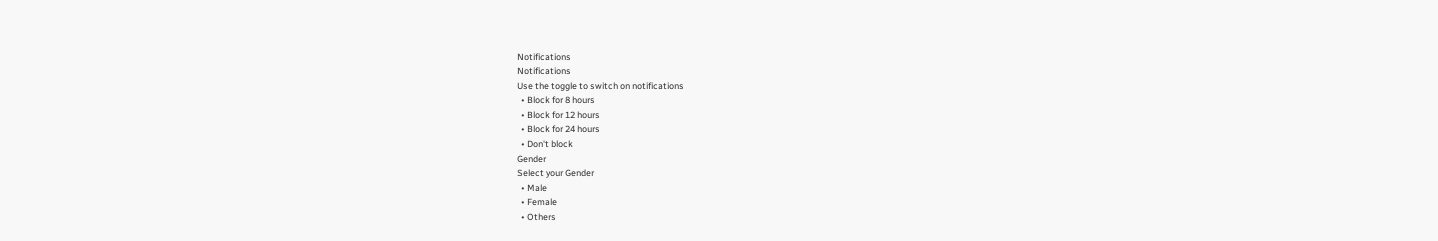Notifications
Notifications
Use the toggle to switch on notifications
  • Block for 8 hours
  • Block for 12 hours
  • Block for 24 hours
  • Don't block
Gender
Select your Gender
  • Male
  • Female
  • Others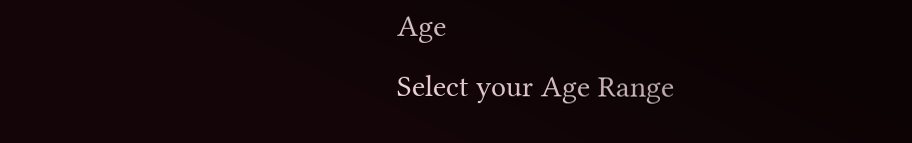Age
Select your Age Range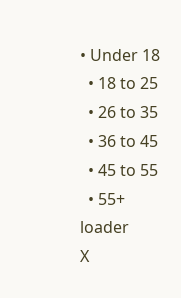• Under 18
  • 18 to 25
  • 26 to 35
  • 36 to 45
  • 45 to 55
  • 55+
loader
X